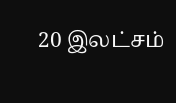20 இலட்சம்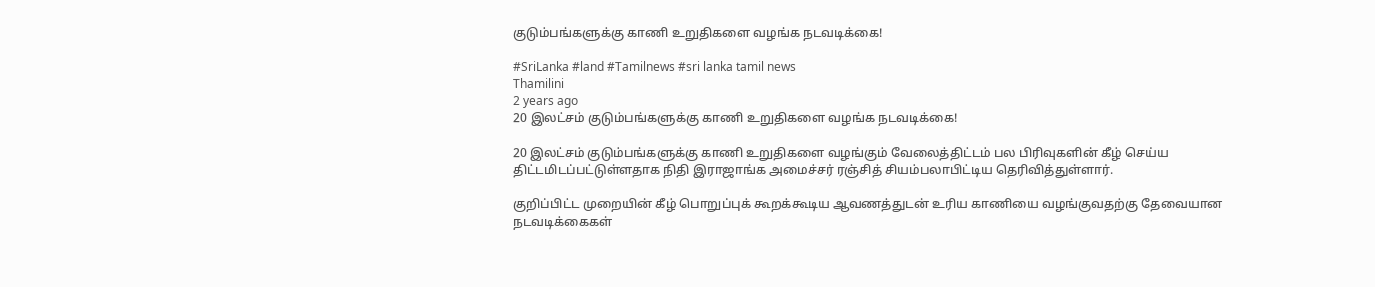குடும்பங்களுக்கு காணி உறுதிகளை வழங்க நடவடிக்கை!

#SriLanka #land #Tamilnews #sri lanka tamil news
Thamilini
2 years ago
20 இலட்சம் குடும்பங்களுக்கு காணி உறுதிகளை வழங்க நடவடிக்கை!

20 இலட்சம் குடும்பங்களுக்கு காணி உறுதிகளை வழங்கும் வேலைத்திட்டம் பல பிரிவுகளின் கீழ் செய்ய திட்டமிடப்பட்டுள்ளதாக நிதி இராஜாங்க அமைச்சர் ரஞ்சித் சியம்பலாபிட்டிய தெரிவித்துள்ளார்.

குறிப்பிட்ட முறையின் கீழ் பொறுப்புக் கூறக்கூடிய ஆவணத்துடன் உரிய காணியை வழங்குவதற்கு தேவையான நடவடிக்கைகள்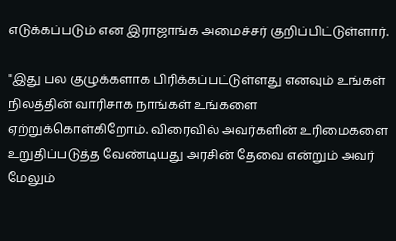எடுக்கப்படும் என இராஜாங்க அமைச்சர் குறிப்பிட்டுள்ளார்.

"இது பல குழுக்களாக பிரிக்கப்பட்டுள்ளது எனவும் உங்கள் நிலத்தின் வாரிசாக நாங்கள் உங்களை ஏற்றுக்கொள்கிறோம். விரைவில் அவர்களின் உரிமைகளை உறுதிப்படுத்த வேண்டியது அரசின் தேவை என்றும் அவர் மேலும்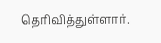தெரிவித்துள்ளார்.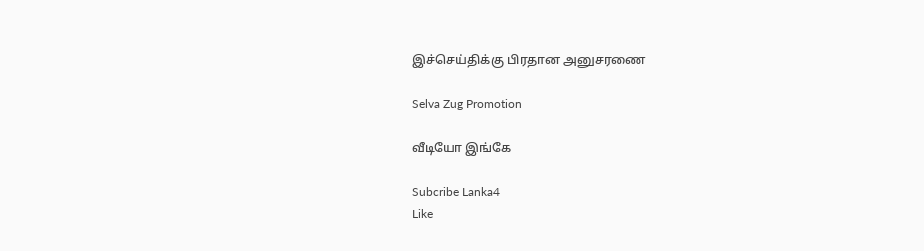இச்செய்திக்கு பிரதான அனுசரணை

Selva Zug Promotion

வீடியோ இங்கே

Subcribe Lanka4
Like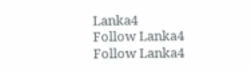Lanka4
Follow Lanka4
Follow Lanka4